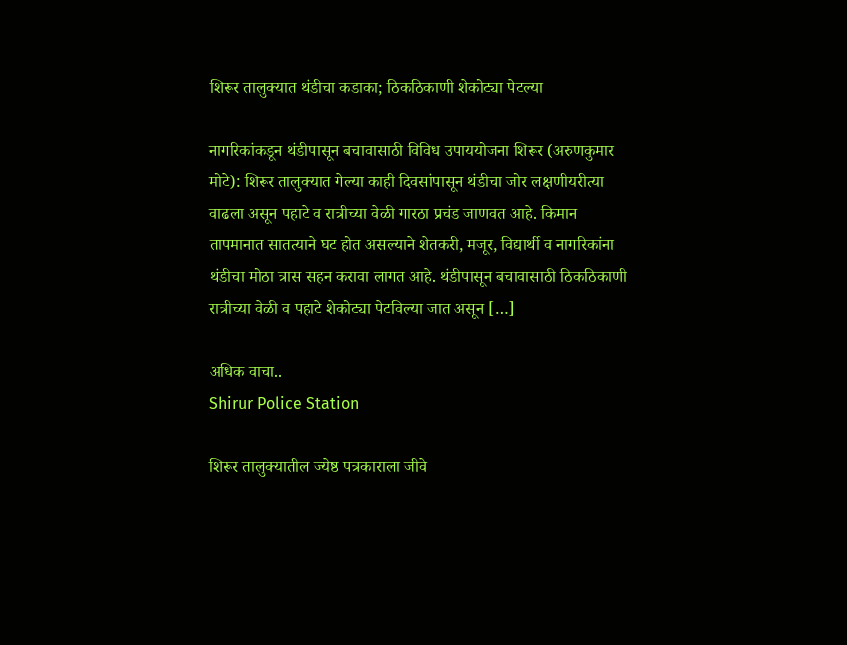शिरूर तालुक्यात थंडीचा कडाका; ठिकठिकाणी शेकोट्या पेटल्या

नागरिकांकडून थंडीपासून बचावासाठी विविध उपाययोजना शिरूर (अरुणकुमार मोटे): शिरूर तालुक्यात गेल्या काही दिवसांपासून थंडीचा जोर लक्षणीयरीत्या वाढला असून पहाटे व रात्रीच्या वेळी गारठा प्रचंड जाणवत आहे. किमान तापमानात सातत्याने घट होत असल्याने शेतकरी, मजूर, विद्यार्थी व नागरिकांना थंडीचा मोठा त्रास सहन करावा लागत आहे. थंडीपासून बचावासाठी ठिकठिकाणी रात्रीच्या वेळी व पहाटे शेकोट्या पेटविल्या जात असून […]

अधिक वाचा..
Shirur Police Station

शिरूर तालुक्यातील ज्येष्ठ पत्रकाराला जीवे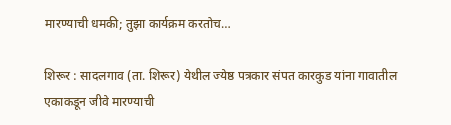मारण्याची धमकी; तुझा कार्यक्रम करतोच…

शिरूर : सादलगाव (ता. शिरूर) येथील ज्येष्ठ पत्रकार संपत कारकुड यांना गावातील एकाकडून जीवे मारण्याची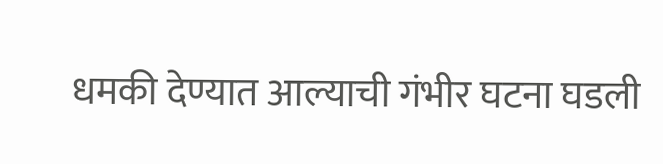धमकी देण्यात आल्याची गंभीर घटना घडली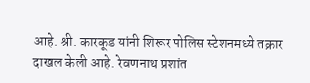आहे. श्री. कारकूड यांनी शिरूर पोलिस स्टेशनमध्ये तक्रार दाखल केली आहे. रेवणनाथ प्रशांत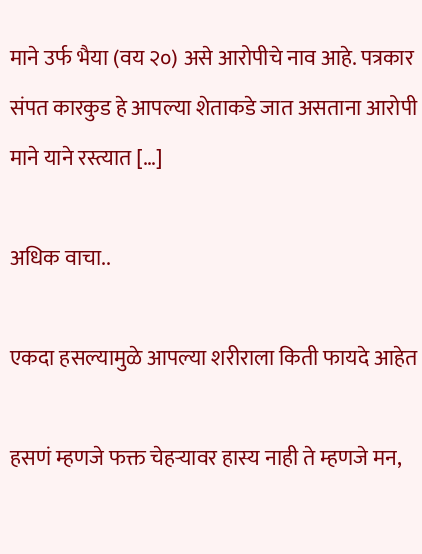माने उर्फ भैया (वय २०) असे आरोपीचे नाव आहे. पत्रकार संपत कारकुड हे आपल्या शेताकडे जात असताना आरोपी माने याने रस्त्यात […]

अधिक वाचा..

एकदा हसल्यामुळे आपल्या शरीराला किती फायदे आहेत

हसणं म्हणजे फक्त चेहऱ्यावर हास्य नाही ते म्हणजे मन,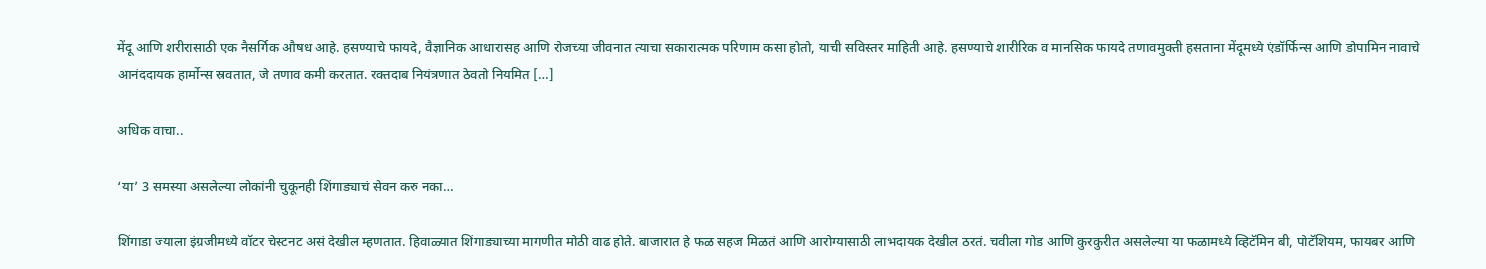मेंदू आणि शरीरासाठी एक नैसर्गिक औषध आहे. हसण्याचे फायदे, वैज्ञानिक आधारासह आणि रोजच्या जीवनात त्याचा सकारात्मक परिणाम कसा होतो, याची सविस्तर माहिती आहे. हसण्याचे शारीरिक व मानसिक फायदे तणावमुक्ती हसताना मेंदूमध्ये एंडॉर्फिन्स आणि डोपामिन नावाचे आनंददायक हार्मोन्स स्रवतात, जे तणाव कमी करतात. रक्तदाब नियंत्रणात ठेवतो नियमित […]

अधिक वाचा..

‘या’ 3 समस्या असलेल्या लोकांनी चुकूनही शिंगाड्याचं सेवन करु नका…

शिंगाडा ज्याला इंग्रजीमध्ये वॉटर चेस्टनट असं देखील म्हणतात. हिवाळ्यात शिंगाड्याच्या मागणीत मोठी वाढ होते. बाजारात हे फळ सहज मिळतं आणि आरोग्यासाठी लाभदायक देखील ठरतं. चवीला गोड आणि कुरकुरीत असलेल्या या फळामध्ये व्हिटॅमिन बी, पोटॅशियम, फायबर आणि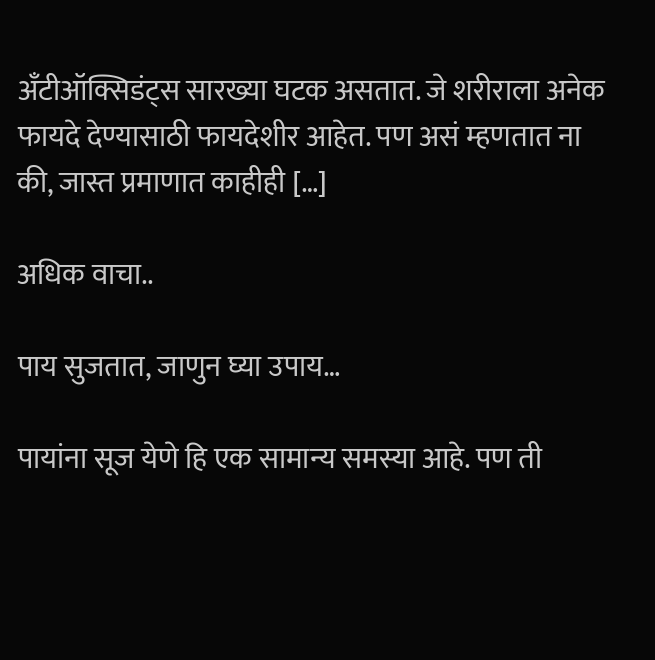अँटीऑक्सिडंट्स सारख्या घटक असतात. जे शरीराला अनेक फायदे देण्यासाठी फायदेशीर आहेत. पण असं म्हणतात ना की, जास्त प्रमाणात काहीही […]

अधिक वाचा..

पाय सुजतात, जाणुन घ्या उपाय…

पायांना सूज येणे हि एक सामान्य समस्या आहे. पण ती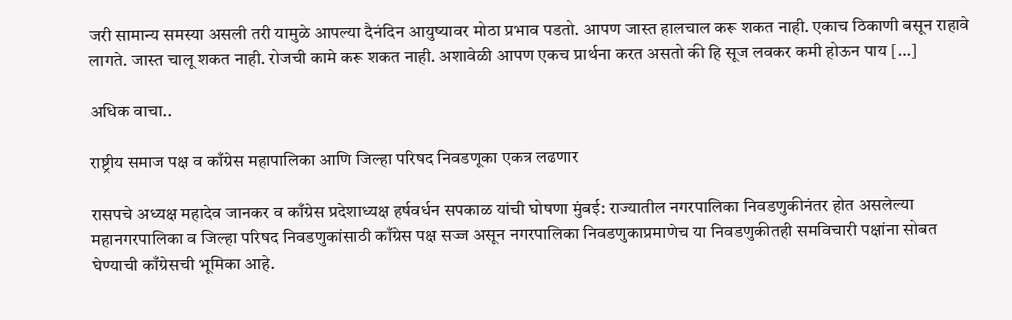जरी सामान्य समस्या असली तरी यामुळे आपल्या दैनंदिन आयुष्यावर मोठा प्रभाव पडतो. आपण जास्त हालचाल करू शकत नाही. एकाच ठिकाणी बसून राहावे लागते. जास्त चालू शकत नाही. रोजची कामे करू शकत नाही. अशावेळी आपण एकच प्रार्थना करत असतो की हि सूज लवकर कमी होऊन पाय […]

अधिक वाचा..

राष्ट्रीय समाज पक्ष व काँग्रेस महापालिका आणि जिल्हा परिषद निवडणूका एकत्र लढणार

रासपचे अध्यक्ष महादेव जानकर व काँग्रेस प्रदेशाध्यक्ष हर्षवर्धन सपकाळ यांची घोषणा मुंबई: राज्यातील नगरपालिका निवडणुकीनंतर होत असलेल्या महानगरपालिका व जिल्हा परिषद निवडणुकांसाठी काँग्रेस पक्ष सज्ज असून नगरपालिका निवडणुकाप्रमाणेच या निवडणुकीतही समविचारी पक्षांना सोबत घेण्याची काँग्रेसची भूमिका आहे.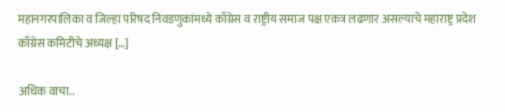महानगरपालिका व जिल्हा परिषद निवडणुकांमध्ये काँग्रेस व राष्ट्रीय समाज पक्ष एकत्र लढणार असल्याचे महाराष्ट्र प्रदेश काँग्रेस कमिटीचे अध्यक्ष […]

अधिक वाचा..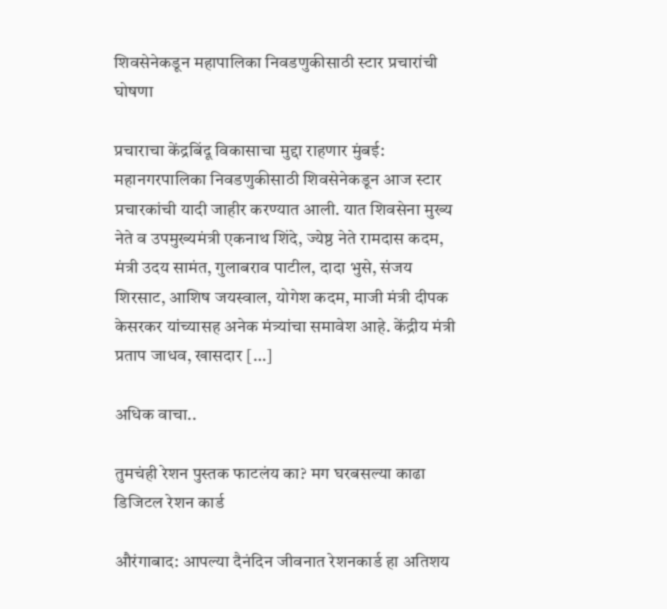शिवसेनेकडून महापालिका निवडणुकीसाठी स्टार प्रचारांची घोषणा

प्रचाराचा केंद्रबिंदू विकासाचा मुद्दा राहणार मुंबई: महानगरपालिका निवडणुकीसाठी शिवसेनेकडून आज स्टार प्रचारकांची यादी जाहीर करण्यात आली. यात शिवसेना मुख्य नेते व उपमुख्यमंत्री एकनाथ शिंदे, ज्येष्ठ नेते रामदास कदम, मंत्री उदय सामंत, गुलाबराव पाटील, दादा भुसे, संजय शिरसाट, आशिष जयस्वाल, योगेश कदम, माजी मंत्री दीपक केसरकर यांच्यासह अनेक मंत्र्यांचा समावेश आहे. केंद्रीय मंत्री प्रताप जाधव, खासदार […]

अधिक वाचा..

तुमचंही रेशन पुस्तक फाटलंय का? मग घरबसल्या काढा डिजिटल रेशन कार्ड

औरंगाबाद: आपल्या दैनंदिन जीवनात रेशनकार्ड हा अतिशय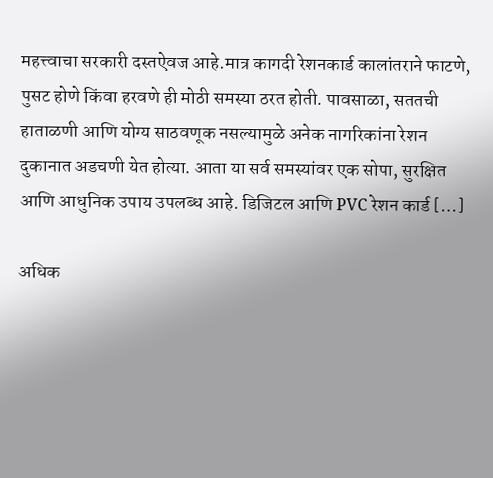महत्त्वाचा सरकारी दस्तऐवज आहे.मात्र कागदी रेशनकार्ड कालांतराने फाटणे, पुसट होणे किंवा हरवणे ही मोठी समस्या ठरत होती. पावसाळा, सततची हाताळणी आणि योग्य साठवणूक नसल्यामुळे अनेक नागरिकांना रेशन दुकानात अडचणी येत होत्या. आता या सर्व समस्यांवर एक सोपा, सुरक्षित आणि आधुनिक उपाय उपलब्ध आहे. डिजिटल आणि PVC रेशन कार्ड […]

अधिक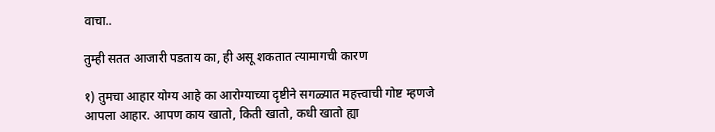वाचा..

तुम्ही सतत आजारी पडताय का, ही असू शकतात त्यामागची कारण

१) तुमचा आहार योग्य आहे का आरोग्याच्या दृष्टीने सगळ्यात महत्त्वाची गोष्ट म्हणजे आपला आहार. आपण काय खातो, किती खातो, कधी खातो ह्या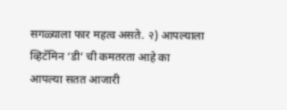सगळ्याला फार महत्व असते. २) आपल्याला व्हिटॅमिन ‘डी’ ची कमतरता आहे का आपल्या सतत आजारी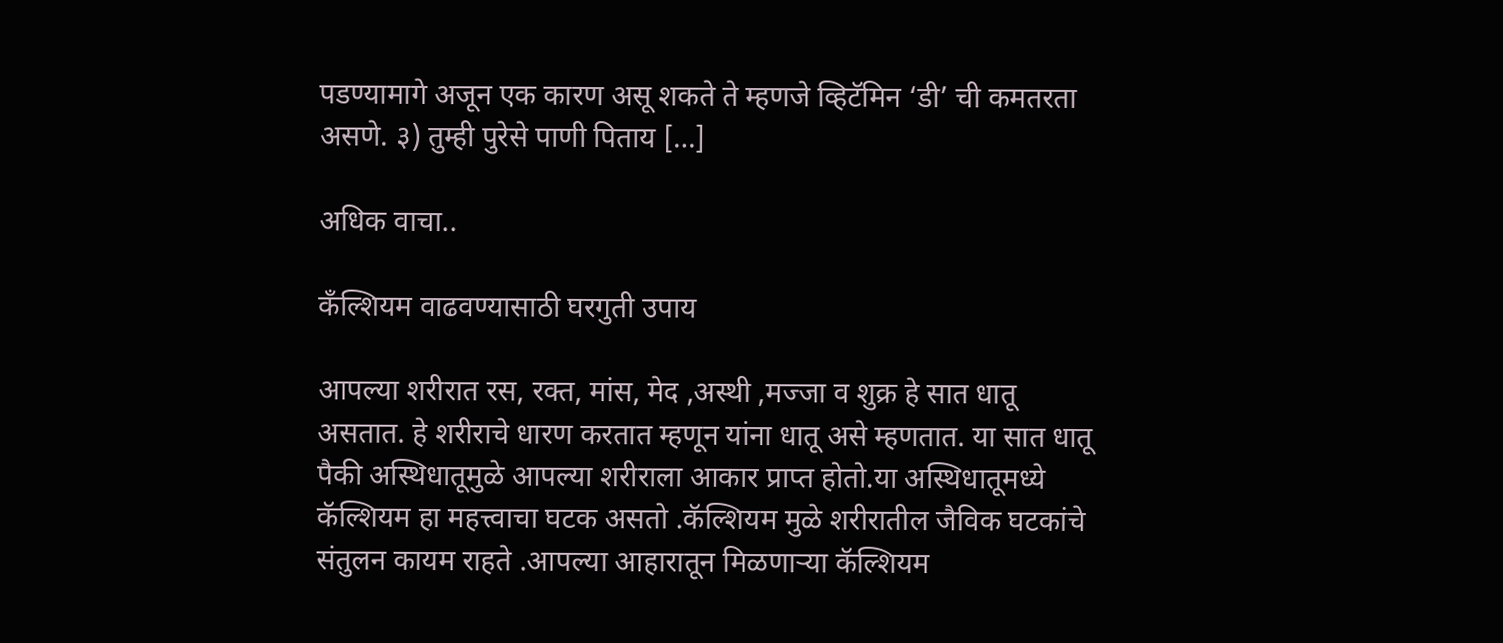पडण्यामागे अजून एक कारण असू शकते ते म्हणजे व्हिटॅमिन ‘डी’ ची कमतरता असणे. ३) तुम्ही पुरेसे पाणी पिताय […]

अधिक वाचा..

कँल्शियम वाढवण्यासाठी घरगुती उपाय

आपल्या शरीरात रस, रक्त, मांस, मेद ,अस्थी ,मज्जा व शुक्र हे सात धातू असतात. हे शरीराचे धारण करतात म्हणून यांना धातू असे म्हणतात. या सात धातू पैकी अस्थिधातूमुळे आपल्या शरीराला आकार प्राप्त होतो.या अस्थिधातूमध्ये कॅल्शियम हा महत्त्वाचा घटक असतो .कॅल्शियम मुळे शरीरातील जैविक घटकांचे संतुलन कायम राहते .आपल्या आहारातून मिळणाऱ्या कॅल्शियम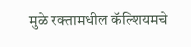मुळे रक्तामधील कॅल्शियमचे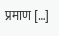प्रमाण […]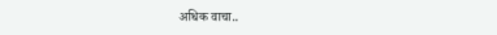अधिक वाचा..